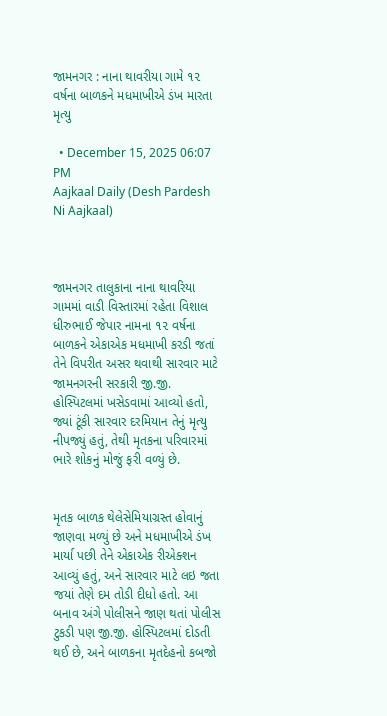જામનગર : નાના થાવરીયા ગામે ૧૨ વર્ષના બાળકને મધમાખીએ ડંખ મારતા મૃત્યુ

  • December 15, 2025 06:07 PM
Aajkaal Daily (Desh Pardesh Ni Aajkaal)



જામનગર તાલુકાના નાના થાવરિયા ગામમાં વાડી વિસ્તારમાં રહેતા વિશાલ ધીરુભાઈ જેપાર નામના ૧૨ વર્ષના બાળકને એકાએક મધમાખી કરડી જતાં તેને વિપરીત અસર થવાથી સારવાર માટે જામનગરની સરકારી જી.જી. હોસ્પિટલમાં ખસેડવામાં આવ્યો હતો, જ્યાં ટૂંકી સારવાર દરમિયાન તેનું મૃત્યુ નીપજ્યું હતું, તેથી મૃતકના પરિવારમાં ભારે શોકનું મોજું ફરી વળ્યું છે.


મૃતક બાળક થેલેસેમિયાગ્રસ્ત હોવાનું જાણવા મળ્યું છે અને મધમાખીએ ડંખ માર્યા પછી તેને એકાએક રીએક્શન આવ્યું હતું, અને સારવાર માટે લઇ જતા જયાં તેણે દમ તોડી દીધો હતો. આ બનાવ અંગે પોલીસને જાણ થતાં પોલીસ ટુકડી પણ જી.જી. હોસ્પિટલમાં દોડતી થઈ છે, અને બાળકના મૃતદેહનો કબજો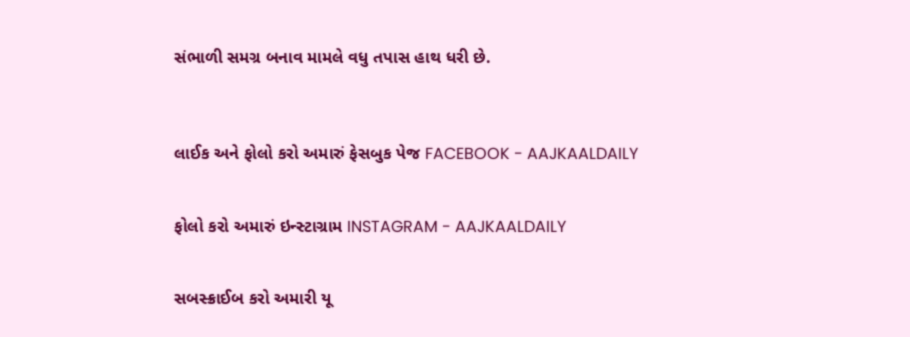સંભાળી સમગ્ર બનાવ મામલે વધુ તપાસ હાથ ધરી છે.



લાઈક અને ફોલો કરો અમારું ફેસબુક પેજ FACEBOOK - AAJKAALDAILY


ફોલો કરો અમારું ઇન્સ્ટાગ્રામ INSTAGRAM - AAJKAALDAILY


સબસ્ક્રાઈબ કરો અમારી યૂ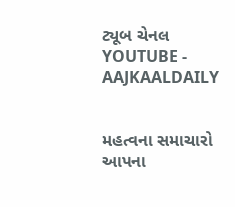ટ્યૂબ ચેનલ YOUTUBE - AAJKAALDAILY


મહત્વના સમાચારો આપના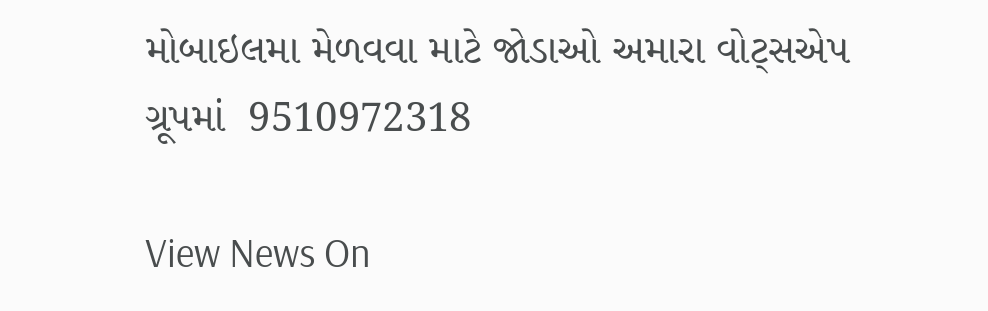મોબાઇલમા મેળવવા માટે જોડાઓ અમારા વોટ્સએપ ગ્રૂપમાં  9510972318

View News On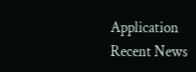Application
Recent News